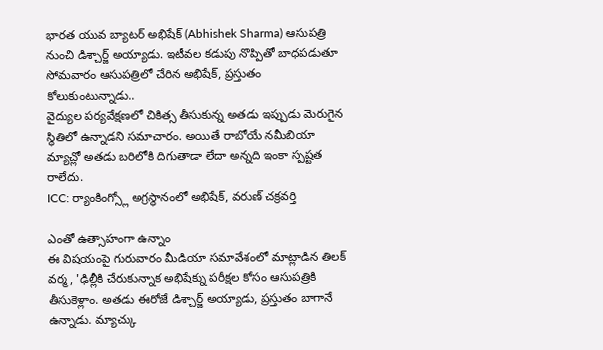భారత యువ బ్యాటర్ అభిషేక్ (Abhishek Sharma) ఆసుపత్రి నుంచి డిశ్చార్జ్ అయ్యాడు. ఇటీవల కడుపు నొప్పితో బాధపడుతూ సోమవారం ఆసుపత్రిలో చేరిన అభిషేక్, ప్రస్తుతం కోలుకుంటున్నాడు..
వైద్యుల పర్యవేక్షణలో చికిత్స తీసుకున్న అతడు ఇప్పుడు మెరుగైన స్థితిలో ఉన్నాడని సమాచారం. అయితే రాబోయే నమీబియా మ్యాచ్లో అతడు బరిలోకి దిగుతాడా లేదా అన్నది ఇంకా స్పష్టత రాలేదు.
ICC: ర్యాంకింగ్స్లో అగ్రస్థానంలో అభిషేక్, వరుణ్ చక్రవర్తి

ఎంతో ఉత్సాహంగా ఉన్నాం
ఈ విషయంపై గురువారం మీడియా సమావేశంలో మాట్లాడిన తిలక్ వర్మ, 'ఢిల్లీకి చేరుకున్నాక అభిషేక్ను పరీక్షల కోసం ఆసుపత్రికి తీసుకెళ్లాం. అతడు ఈరోజే డిశ్చార్జ్ అయ్యాడు, ప్రస్తుతం బాగానే ఉన్నాడు. మ్యాచ్కు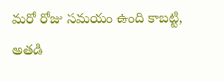మరో రోజు సమయం ఉంది కాబట్టి, అతడి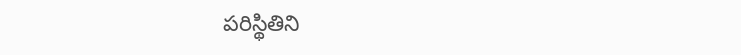పరిస్థితిని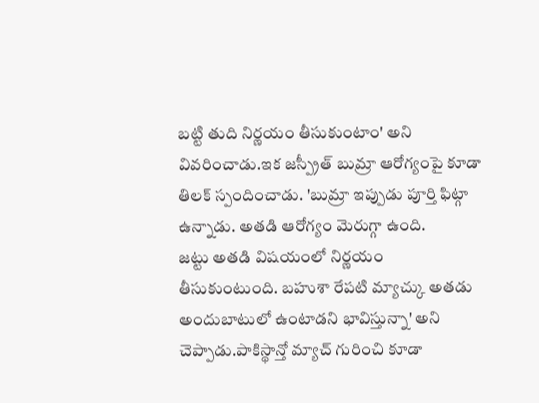బట్టి తుది నిర్ణయం తీసుకుంటాం' అని వివరించాడు.ఇక జస్ప్రీత్ బుమ్రా ఆరోగ్యంపై కూడా తిలక్ స్పందించాడు. 'బుమ్రా ఇప్పుడు పూర్తి ఫిట్గా ఉన్నాడు. అతడి ఆరోగ్యం మెరుగ్గా ఉంది.
జట్టు అతడి విషయంలో నిర్ణయం తీసుకుంటుంది. బహుశా రేపటి మ్యాచ్కు అతడు అందుబాటులో ఉంటాడని భావిస్తున్నా' అని చెప్పాడు.పాకిస్థాన్తో మ్యాచ్ గురించి కూడా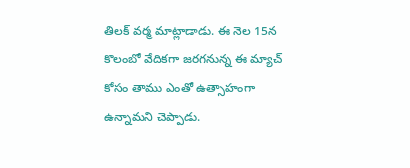తిలక్ వర్మ మాట్లాడాడు. ఈ నెల 15న కొలంబో వేదికగా జరగనున్న ఈ మ్యాచ్ కోసం తాము ఎంతో ఉత్సాహంగా ఉన్నామని చెప్పాడు.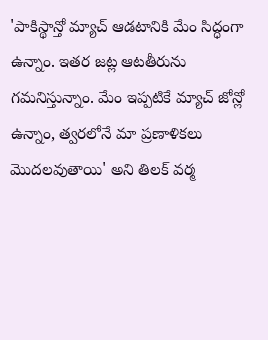'పాకిస్థాన్తో మ్యాచ్ ఆడటానికి మేం సిద్ధంగా ఉన్నాం. ఇతర జట్ల ఆటతీరును గమనిస్తున్నాం. మేం ఇప్పటికే మ్యాచ్ జోన్లో ఉన్నాం, త్వరలోనే మా ప్రణాళికలు మొదలవుతాయి' అని తిలక్ వర్మ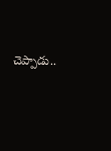చెప్పాడు..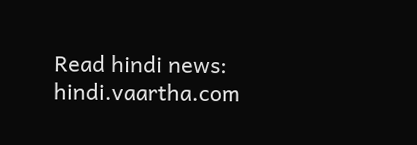Read hindi news: hindi.vaartha.com